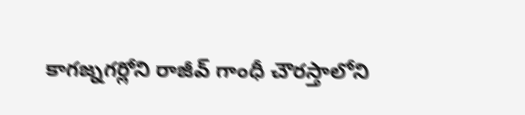కాగజ్నగర్లోని రాజీవ్ గాంధీ చౌరస్తాలోని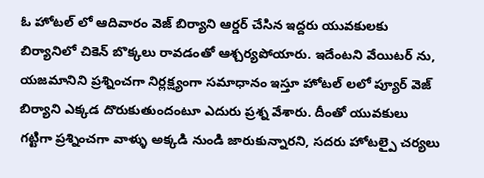ఓ హోటల్ లో ఆదివారం వెజ్ బిర్యాని ఆర్డర్ చేసిన ఇద్దరు యువకులకు బిర్యానిలో చికెన్ బొక్కలు రావడంతో ఆశ్చర్యపోయారు. ఇదేంటని వేయిటర్ ను, యజమానిని ప్రశ్నించగా నిర్లక్ష్యంగా సమాధానం ఇస్తూ హోటల్ లలో ప్యూర్ వెజ్ బిర్యాని ఎక్కడ దొరుకుతుందంటూ ఎదురు ప్రశ్న వేశారు. దీంతో యువకులు గట్టిగా ప్రశ్నించగా వాళ్ళు అక్కడి నుండి జారుకున్నారని, సదరు హోటల్పై చర్యలు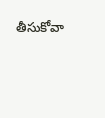తీసుకోవా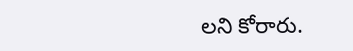లని కోరారు.